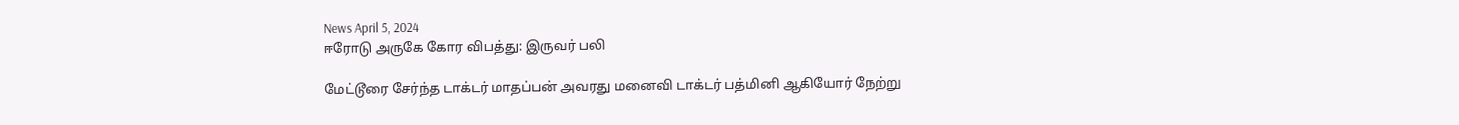News April 5, 2024
ஈரோடு அருகே கோர விபத்து: இருவர் பலி

மேட்டூரை சேர்ந்த டாக்டர் மாதப்பன் அவரது மனைவி டாக்டர் பத்மினி ஆகியோர் நேற்று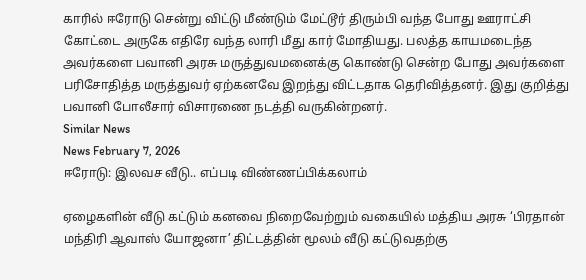காரில் ஈரோடு சென்று விட்டு மீண்டும் மேட்டூர் திரும்பி வந்த போது ஊராட்சி கோட்டை அருகே எதிரே வந்த லாரி மீது கார் மோதியது. பலத்த காயமடைந்த அவர்களை பவானி அரசு மருத்துவமனைக்கு கொண்டு சென்ற போது அவர்களை பரிசோதித்த மருத்துவர் ஏற்கனவே இறந்து விட்டதாக தெரிவித்தனர். இது குறித்து பவானி போலீசார் விசாரணை நடத்தி வருகின்றனர்.
Similar News
News February 7, 2026
ஈரோடு: இலவச வீடு.. எப்படி விண்ணப்பிக்கலாம்

ஏழைகளின் வீடு கட்டும் கனவை நிறைவேற்றும் வகையில் மத்திய அரசு ‘பிரதான் மந்திரி ஆவாஸ் யோஜனா’ திட்டத்தின் மூலம் வீடு கட்டுவதற்கு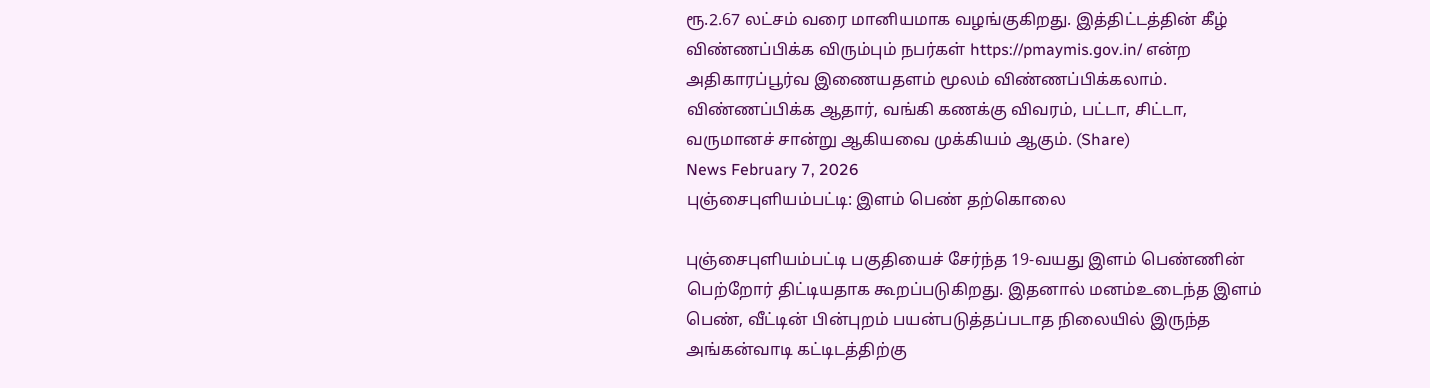ரூ.2.67 லட்சம் வரை மானியமாக வழங்குகிறது. இத்திட்டத்தின் கீழ் விண்ணப்பிக்க விரும்பும் நபர்கள் https://pmaymis.gov.in/ என்ற அதிகாரப்பூர்வ இணையதளம் மூலம் விண்ணப்பிக்கலாம். விண்ணப்பிக்க ஆதார், வங்கி கணக்கு விவரம், பட்டா, சிட்டா, வருமானச் சான்று ஆகியவை முக்கியம் ஆகும். (Share)
News February 7, 2026
புஞ்சைபுளியம்பட்டி: இளம் பெண் தற்கொலை

புஞ்சைபுளியம்பட்டி பகுதியைச் சேர்ந்த 19-வயது இளம் பெண்ணின் பெற்றோர் திட்டியதாக கூறப்படுகிறது. இதனால் மனம்உடைந்த இளம் பெண், வீட்டின் பின்புறம் பயன்படுத்தப்படாத நிலையில் இருந்த அங்கன்வாடி கட்டிடத்திற்கு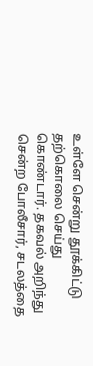உள்ளே சென்று தூக்கிட்டு தற்கொலை செய்து கொண்டார். தகவல் அறிந்து சென்ற போலீசார், சடலத்தை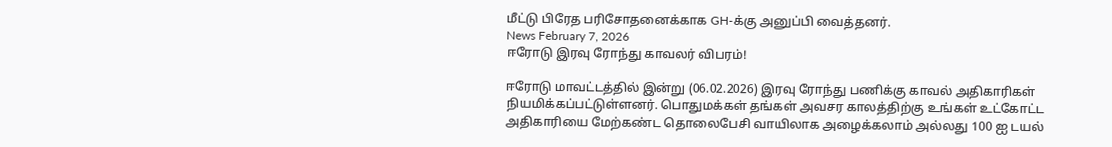மீட்டு பிரேத பரிசோதனைக்காக GH-க்கு அனுப்பி வைத்தனர்.
News February 7, 2026
ஈரோடு இரவு ரோந்து காவலர் விபரம்!

ஈரோடு மாவட்டத்தில் இன்று (06.02.2026) இரவு ரோந்து பணிக்கு காவல் அதிகாரிகள் நியமிக்கப்பட்டுள்ளனர். பொதுமக்கள் தங்கள் அவசர காலத்திற்கு உங்கள் உட்கோட்ட அதிகாரியை மேற்கண்ட தொலைபேசி வாயிலாக அழைக்கலாம் அல்லது 100 ஐ டயல்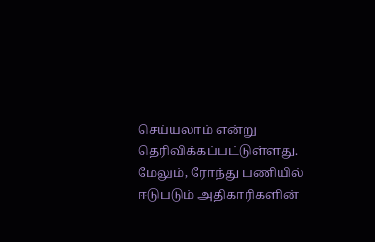செய்யலாம் என்று தெரிவிக்கப்பட்டுள்ளது. மேலும், ரோந்து பணியில் ஈடுபடும் அதிகாரிகளின்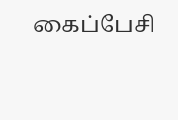கைப்பேசி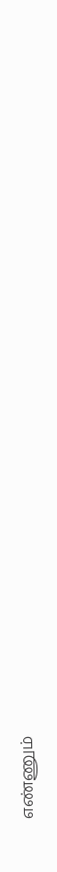எண்ணும்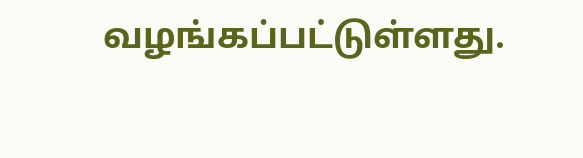வழங்கப்பட்டுள்ளது.